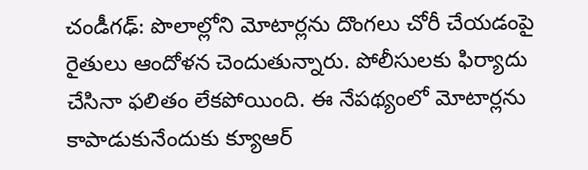చండీగఢ్: పొలాల్లోని మోటార్లను దొంగలు చోరీ చేయడంపై రైతులు ఆందోళన చెందుతున్నారు. పోలీసులకు ఫిర్యాదు చేసినా ఫలితం లేకపోయింది. ఈ నేపథ్యంలో మోటార్లను కాపాడుకునేందుకు క్యూఆర్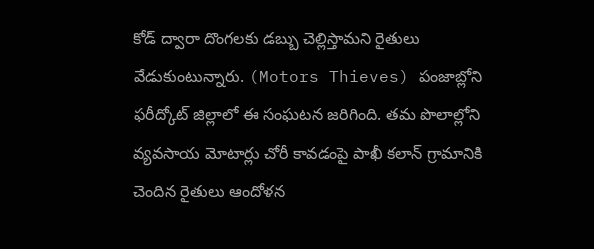కోడ్ ద్వారా దొంగలకు డబ్బు చెల్లిస్తామని రైతులు వేడుకుంటున్నారు. (Motors Thieves) పంజాబ్లోని ఫరీద్కోట్ జిల్లాలో ఈ సంఘటన జరిగింది. తమ పొలాల్లోని వ్యవసాయ మోటార్లు చోరీ కావడంపై పాఖీ కలాన్ గ్రామానికి చెందిన రైతులు ఆందోళన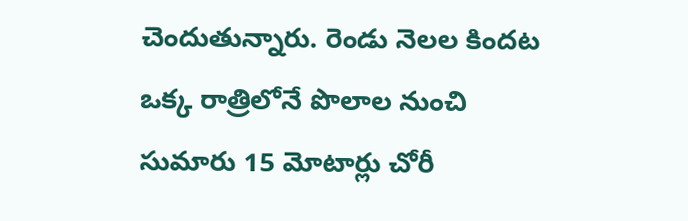చెందుతున్నారు. రెండు నెలల కిందట ఒక్క రాత్రిలోనే పొలాల నుంచి సుమారు 15 మోటార్లు చోరీ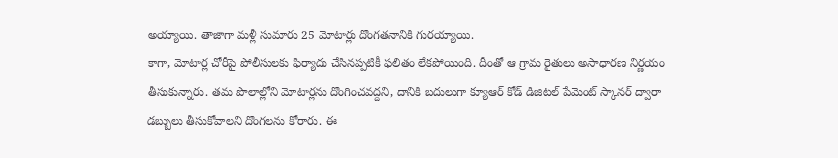అయ్యాయి. తాజాగా మళ్లీ సుమారు 25 మోటార్లు దొంగతనానికి గురయ్యాయి.
కాగా, మోటార్ల చోరీపై పోలీసులకు ఫిర్యాదు చేసినప్పటికీ ఫలితం లేకపోయింది. దీంతో ఆ గ్రామ రైతులు అసాధారణ నిర్ణయం తీసుకున్నారు. తమ పొలాల్లోని మోటార్లను దొంగించవద్దని, దానికి బదులుగా క్యూఆర్ కోడ్ డిజిటల్ పేమెంట్ స్కానర్ ద్వారా డబ్బులు తీసుకోవాలని దొంగలను కోరారు. ఈ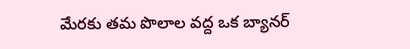మేరకు తమ పొలాల వద్ద ఒక బ్యానర్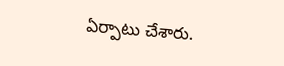ఏర్పాటు చేశారు.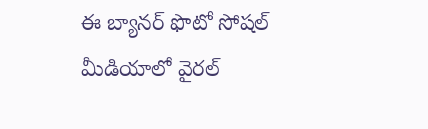ఈ బ్యానర్ ఫొటో సోషల్ మీడియాలో వైరల్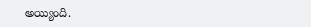అయ్యింది.